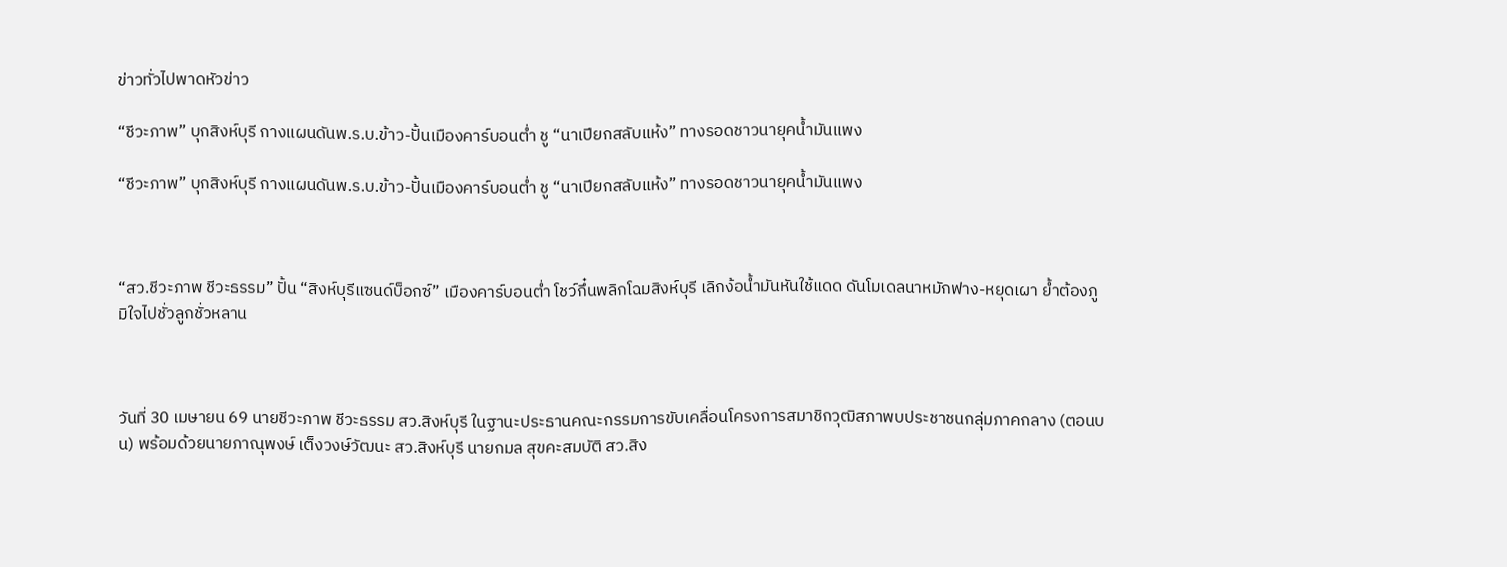ข่าวทั่วไปพาดหัวข่าว

“ชีวะภาพ” บุกสิงห์บุรี กางแผนดันพ.ร.บ.ข้าว-ปั้นเมืองคาร์บอนต่ำ ชู “นาเปียกสลับแห้ง” ทางรอดชาวนายุคน้ำมันแพง

“ชีวะภาพ” บุกสิงห์บุรี กางแผนดันพ.ร.บ.ข้าว-ปั้นเมืองคาร์บอนต่ำ ชู “นาเปียกสลับแห้ง” ทางรอดชาวนายุคน้ำมันแพง



“สว.ชีวะภาพ ชีวะธรรม” ปั้น “สิงห์บุรีแซนด์บ็อกซ์” เมืองคาร์บอนต่ำ โชว์กึ๋นพลิกโฉมสิงห์บุรี เลิกง้อน้ำมันหันใช้แดด ดันโมเดลนาหมักฟาง-หยุดเผา ย้ำต้องภูมิใจไปชั่วลูกชั่วหลาน



วันที่ 30 เมษายน 69 นายชีวะภาพ ชีวะธรรม สว.สิงห์บุรี ในฐานะประธานคณะกรรมการขับเคลื่อนโครงการสมาชิกวุฒิสภาพบประชาชนกลุ่มภาคกลาง (ตอนบน) พร้อมด้วยนายภาณุพงษ์ เต็งวงษ์วัฒนะ สว.สิงห์บุรี นายกมล สุขคะสมบัติ สว.สิง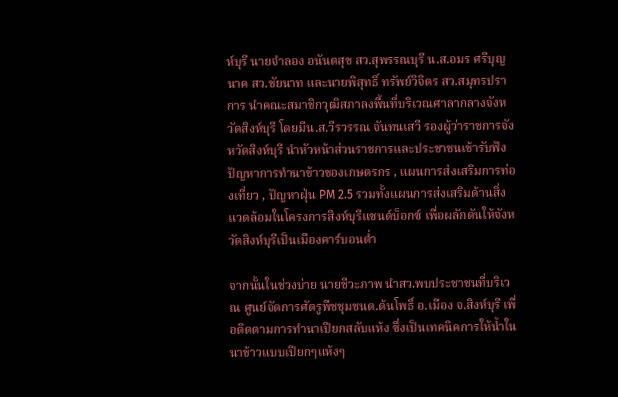ห์บุรี นายจำลอง อนันตสุข สว.สุพรรณบุรี น.ส.อมร ศรีบุญนาค สว.ชัยนาท และนายพิสุทธิ์ ทรัพย์วิจิตร สว.สมุทรปราการ นำคณะสมาชิกวุฒิสภาลงพื้นที่บริเวณศาลากลางจังหวัดสิงห์บุรี โดยมีน.ส.วีรวรรณ จันทนเสวี รองผู้ว่าราชการจังหวัดสิงห์บุรี นำหัวหน้าส่วนราชการและประชาชนเข้ารับฟังปัญหาการทำนาข้าวของเกษตรกร , แผนการส่งเสริมการท่องเที่ยว , ปัญหาฝุ่น PM 2.5 รวมทั้งแผนการส่งเสริมด้านสิ่งแวดล้อมในโครงการสิงห์บุรีแซนด์บ็อกซ์ เพื่อผลักดันให้จังหวัดสิงห์บุรีเป็นเมืองคาร์บอนต่ำ

จากนั้นในช่วงบ่าย นายชีวะภาพ นำสว.พบประชาชนที่บริเวณ ศูนย์จัดการศัตรูพืชชุมชนต.ต้นโพธิ์ อ.เมือง จ.สิงห์บุรี เพื่อติดตามการทำนาเปียกสลับแห้ง ซึ่งเป็นเทคนิคการให้น้ำในนาข้าวแบบเปียกๆแห้งๆ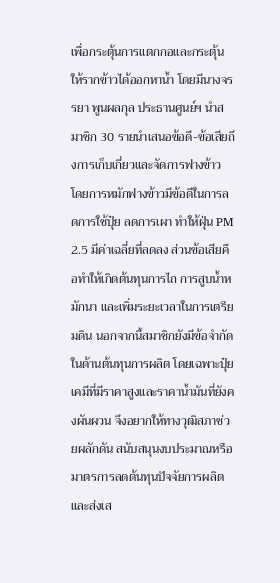เพื่อกระตุ้นการแตกกอและกระตุ้นให้รากข้าวได้ออกหาน้ำ โดยมีนางจรรยา พูนผลกุล ประธานศูนย์ฯ นำสมาชิก 30 รายนำเสนอข้อดี-ข้อเสียถึงการเก็บเกี่ยวและจัดการฟางข้าว โดยการหมักฟางข้าวมีข้อดีในการลดการใช้ปุ๋ย ลดการเผา ทำให้ฝุ่น PM 2.5 มีค่าเฉลี่ยที่ลดลง ส่วนข้อเสียคือทำให้เกิดต้นทุนการไถ การสูบน้ำหมักนา และเพิ่มระยะเวลาในการเตรียมดิน นอกจากนี้สมาชิกยังมีข้อจำกัดในด้านต้นทุนการผลิต โดยเฉพาะปุ๋ยเคมีที่มีราคาสูงและราคาน้ำมันที่ยังคงผันผวน จึงอยากให้ทางวุฒิสภาช่วยผลักดัน สนับสนุนงบประมาณหรือมาตรการลดต้นทุนปัจจัยการผลิตและส่งเส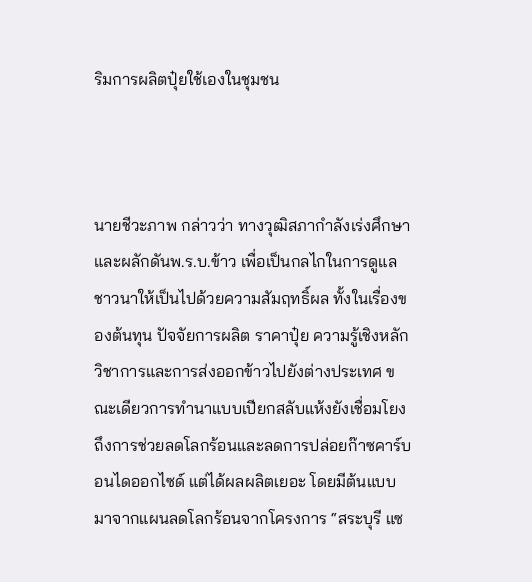ริมการผลิตปุ๋ยใช้เองในชุมชน



นายชีวะภาพ กล่าวว่า ทางวุฒิสภากำลังเร่งศึกษาและผลักดันพ.ร.บ.ข้าว เพื่อเป็นกลไกในการดูแลชาวนาให้เป็นไปด้วยความสัมฤทธิ์ผล ทั้งในเรื่องของต้นทุน ปัจจัยการผลิต ราคาปุ๋ย ความรู้เชิงหลักวิชาการและการส่งออกข้าวไปยังต่างประเทศ ขณะเดียวการทำนาแบบเปียกสลับแห้งยังเชื่อมโยงถึงการช่วยลดโลกร้อนและลดการปล่อยก๊าซคาร์บอนไดออกไซด์ แต่ได้ผลผลิตเยอะ โดยมีต้นแบบมาจากแผนลดโลกร้อนจากโครงการ “สระบุรี แซ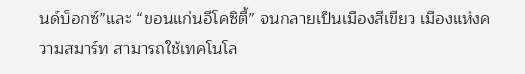นด์บ็อกซ์”และ “ขอนแก่นอีโคซิตี้” จนกลายเป็นเมืองสีเขียว เมืองแห่งความสมาร์ท สามารถใช้เทคโนโล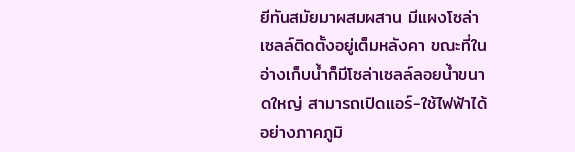ยีทันสมัยมาผสมผสาน มีแผงโซล่าเซลล์ติดตั้งอยู่เต็มหลังคา ขณะที่ในอ่างเก็บน้ำก็มีโซล่าเซลล์ลอยน้ำขนาดใหญ่ สามารถเปิดแอร์-ใช้ไฟฟ้าได้อย่างภาคภูมิ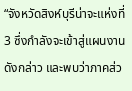“จังหวัดสิงห์บุรีน่าจะแห่งที่ 3 ซึ่งกำลังจะเข้าสู่แผนงานดังกล่าว และพบว่าภาคส่ว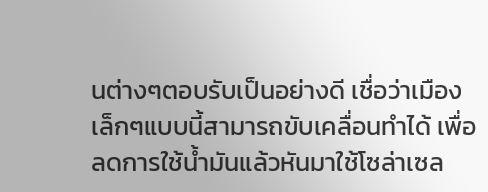นต่างๆตอบรับเป็นอย่างดี เชื่อว่าเมืองเล็กๆแบบนี้สามารถขับเคลื่อนทำได้ เพื่อลดการใช้น้ำมันแล้วหันมาใช้โซล่าเซล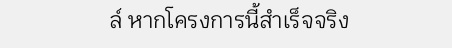ล์ หากโครงการนี้สำเร็จจริง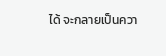ได้ จะกลายเป็นควา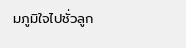มภูมิใจไปชั่วลูก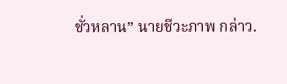ชั่วหลาน” นายชีวะภาพ กล่าว.